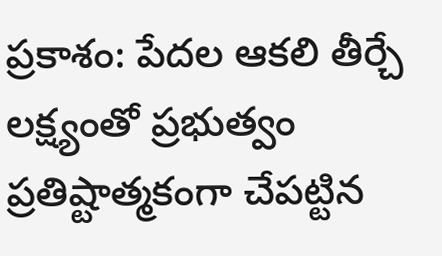ప్రకాశం: పేదల ఆకలి తీర్చే లక్ష్యంతో ప్రభుత్వం ప్రతిష్టాత్మకంగా చేపట్టిన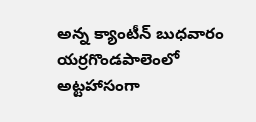అన్న క్యాంటీన్ బుధవారం యర్రగొండపాలెంలో అట్టహాసంగా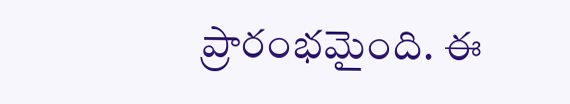ప్రారంభమైంది. ఈ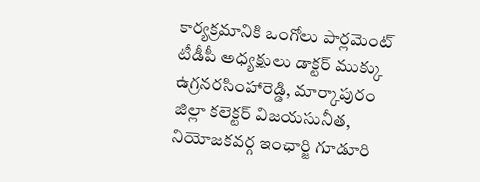కార్యక్రమానికి ఒంగోలు పార్లమెంట్ టీడీపీ అధ్యక్షులు డాక్టర్ ముక్కు ఉగ్రనరసింహారెడ్డి, మార్కాపురం జిల్లా కలెక్టర్ విజయసునీత, నియోజకవర్గ ఇంఛార్జి గూడూరి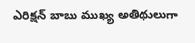ఎరిక్షన్ బాబు ముఖ్య అతిథులుగా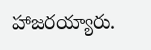హాజరయ్యారు.